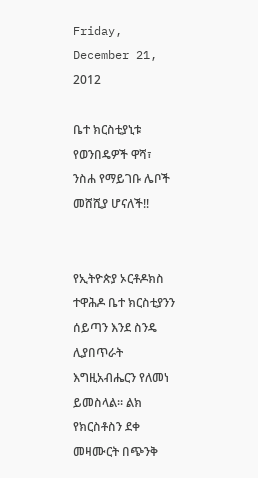Friday, December 21, 2012

ቤተ ክርስቲያኒቱ የወንበዴዎች ዋሻ፣ ንስሐ የማይገቡ ሌቦች መሸሺያ ሆናለች!!


የኢትዮጵያ ኦርቶዶክስ ተዋሕዶ ቤተ ክርስቲያንን ሰይጣን እንደ ስንዴ  ሊያበጥራት እግዚአብሔርን የለመነ ይመስላል። ልክ የክርስቶስን ደቀ መዛሙርት በጭንቅ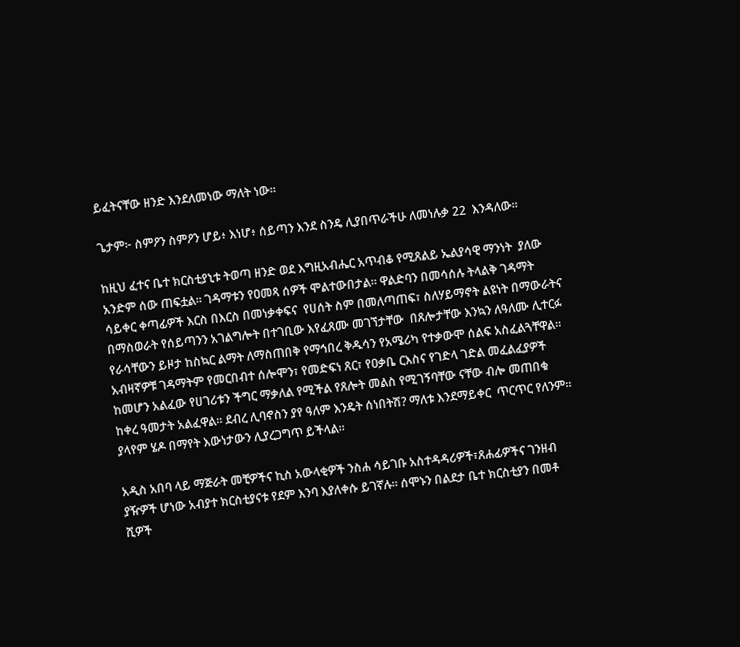ይፈትናቸው ዘንድ እንደለመነው ማለት ነው።

ጌታም፦ ስምዖን ስምዖን ሆይ፥ እነሆ፥ ሰይጣን እንደ ስንዴ ሊያበጥራችሁ ለመነሉቃ 22  እንዳለው።

ከዚህ ፈተና ቤተ ክርስቲያኒቱ ትወጣ ዘንድ ወደ እግዚአብሔር አጥብቆ የሚጸልይ ኤልያሳዊ ማንነት  ያለው አንድም ሰው ጠፍቷል። ገዳማቱን የዐመጻ ሰዎች ሞልተውበታል። ዋልድባን በመሳሰሉ ትላልቅ ገዳማት ሳይቀር ቀጣፊዎች እርስ በእርስ በመነቃቀፍና  የሀሰት ስም በመለጣጠፍ፣ ስለሃይማኖት ልዩነት በማውራትና በማስወራት የሰይጣንን አገልግሎት በተገቢው እየፈጸሙ መገኘታቸው  በጸሎታቸው እንኳን ለዓለሙ ሊተርፉ የራሳቸውን ይዞታ ከስኳር ልማት ለማስጠበቅ የማኅበረ ቅዱሳን የአሜሪካ የተቃውሞ ሰልፍ አስፈልጓቸዋል። አብዛኛዎቹ ገዳማትም የመርበብተ ሰሎሞን፣ የመድፍነ ጸር፣ የዐቃቤ ርእስና የገድላ ገድል መፈልፈያዎች ከመሆን አልፈው የሀገሪቱን ችግር ማቃለል የሚችል የጸሎት መልስ የሚገኝባቸው ናቸው ብሎ መጠበቁ ከቀረ ዓመታት አልፈዋል። ደብረ ሊባኖስን ያየ ዓለም እንዴት ሰነበትሽ? ማለቱ እንደማይቀር  ጥርጥር የለንም።  ያላየም ሄዶ በማየት እውነታውን ሊያረጋግጥ ይችላል።

አዲስ አበባ ላይ ማጅራት መቺዎችና ኪስ አውላቂዎች ንስሐ ሳይገቡ አስተዳዳሪዎች፣ጸሐፊዎችና ገንዘብ ያዥዎች ሆነው አብያተ ክርስቲያናቱ የደም እንባ እያለቀሱ ይገኛሉ። ሰሞኑን በልደታ ቤተ ክርስቲያን በመቶ ሺዎች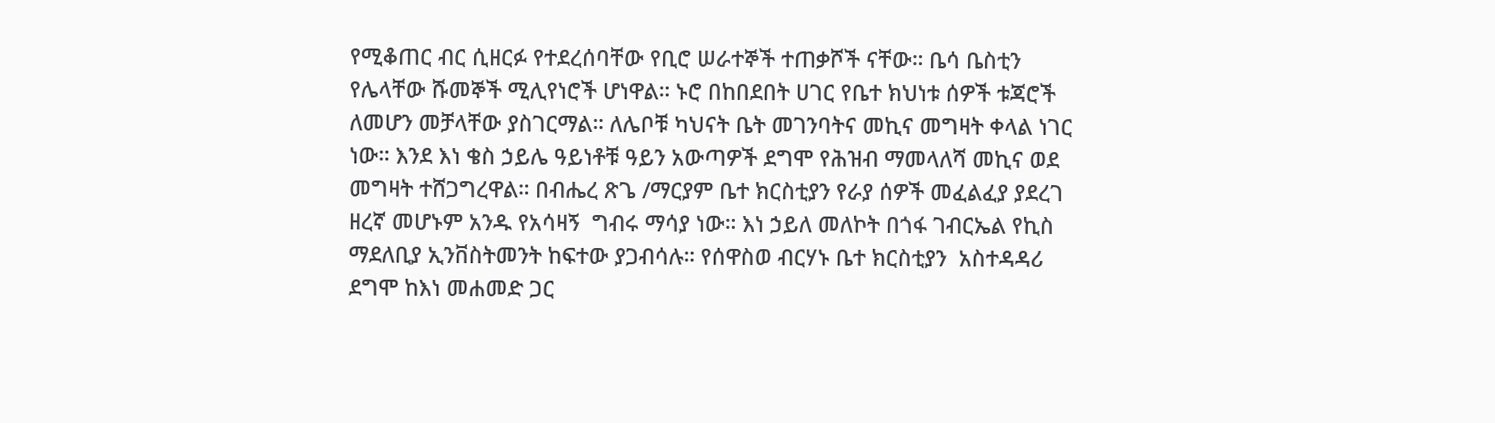የሚቆጠር ብር ሲዘርፉ የተደረሰባቸው የቢሮ ሠራተኞች ተጠቃሾች ናቸው። ቤሳ ቤስቲን የሌላቸው ሹመኞች ሚሊየነሮች ሆነዋል። ኑሮ በከበደበት ሀገር የቤተ ክህነቱ ሰዎች ቱጃሮች ለመሆን መቻላቸው ያስገርማል። ለሌቦቹ ካህናት ቤት መገንባትና መኪና መግዛት ቀላል ነገር ነው። እንደ እነ ቄስ ኃይሌ ዓይነቶቹ ዓይን አውጣዎች ደግሞ የሕዝብ ማመላለሻ መኪና ወደ መግዛት ተሸጋግረዋል። በብሔረ ጽጌ /ማርያም ቤተ ክርስቲያን የራያ ሰዎች መፈልፈያ ያደረገ ዘረኛ መሆኑም አንዱ የአሳዛኝ  ግብሩ ማሳያ ነው። እነ ኃይለ መለኮት በጎፋ ገብርኤል የኪስ ማደለቢያ ኢንቨስትመንት ከፍተው ያጋብሳሉ። የሰዋስወ ብርሃኑ ቤተ ክርስቲያን  አስተዳዳሪ ደግሞ ከእነ መሐመድ ጋር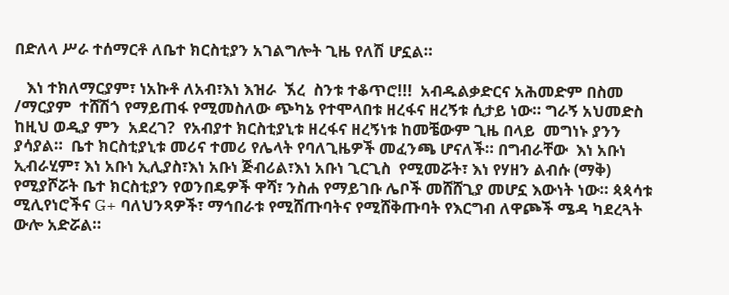በድለላ ሥራ ተሰማርቶ ለቤተ ክርስቲያን አገልግሎት ጊዜ የለሽ ሆኗል።

   እነ ተክለማርያም፣ ነአኩቶ ለአብ፣እነ እዝራ  ኧረ  ስንቱ ተቆጥሮ!!!  አብዱልቃድርና አሕመድም በስመ /ማርያም  ተሸሽጎ የማይጠፋ የሚመስለው ጭካኔ የተሞላበቱ ዘረፋና ዘረኝቱ ሲታይ ነው። ግራኝ አህመድስ ከዚህ ወዲያ ምን  አደረገ?  የአብያተ ክርስቲያኒቱ ዘረፋና ዘረኝነቱ ከመቼውም ጊዜ በላይ  መግነኑ ያንን ያሳያል።  ቤተ ክርስቲያኒቱ መሪና ተመሪ የሌላት የባለጊዜዎች መፈንጫ ሆናለች። በግብራቸው  እነ አቡነ ኢብራሂም፣ እነ አቡነ ኢሊያስ፣እነ አቡነ ጅብሪል፣እነ አቡነ ጊርጊስ  የሚመሯት፣ እነ የሃዘን ልብሱ (ማቅ) የሚያሾሯት ቤተ ክርስቲያን የወንበዴዎች ዋሻ፣ ንስሐ የማይገቡ ሌቦች መሸሸጊያ መሆኗ እውነት ነው። ጳጳሳቱ ሚሊየነሮችና G+ ባለህንጻዎች፣ ማኅበራቱ የሚሸጡባትና የሚሸቅጡባት የእርግብ ለዋጮች ሜዳ ካደረጓት ውሎ አድሯል።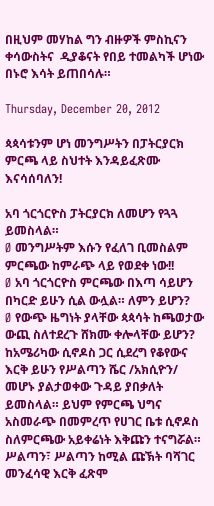በዚህም መሃከል ግን ብዙዎች ምስኪናን ቀሳውስትና  ዲያቆናት የበይ ተመልካች ሆነው በኑሮ እሳት ይጠበሳሉ።

Thursday, December 20, 2012

ጳጳሳቱንም ሆነ መንግሥትን በፓትርያርክ ምርጫ ላይ ስህተት እንዳይፈጽሙ እናሳሰባለን!

አባ ጎርጎርዮስ ፓትርያርክ ለመሆን የጓጓ ይመስላል።
Ø መንግሥትም እሱን የፈለገ ቢመስልም ምርጫው ከምራጭ ላይ የወደቀ ነው!!
Ø አባ ጎርጎርዮስ ምርጫው በእጣ ሳይሆን በካርድ ይሁን ሲል ውሏል። ለምን ይሆን?
Ø የውጭ ዜግነት ያላቸው ጳጳሳት ከጫወታው ውጪ ስለተደረጉ ሸክሙ ቀሎላቸው ይሆን?
ከአሜሪካው ሲኖዶስ ጋር ሲደረግ የቆየውና እርቅ ይሁን የሥልጣን ሼር /አክሲዮን/ መሆኑ ያልታወቀው ጉዳይ ያበቃለት ይመስላል። ይህም የምርጫ ህግና አስመራጭ በመምረጥ የሀገር ቤቱ ሲኖዶስ  ስለምርጫው አይቀሬነት እቅጩን ተናግሯል። ሥልጣን፣ ሥልጣን ከሚል ጩኽት ባሻገር መንፈሳዊ እርቅ ፈጽሞ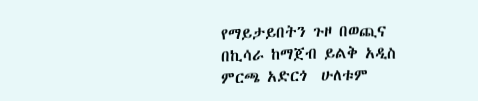የማይታይበትን ጉዞ በወጪና በኪሳራ ከማጀብ ይልቅ አዲስ ምርጫ አድርጎ  ሁለቱም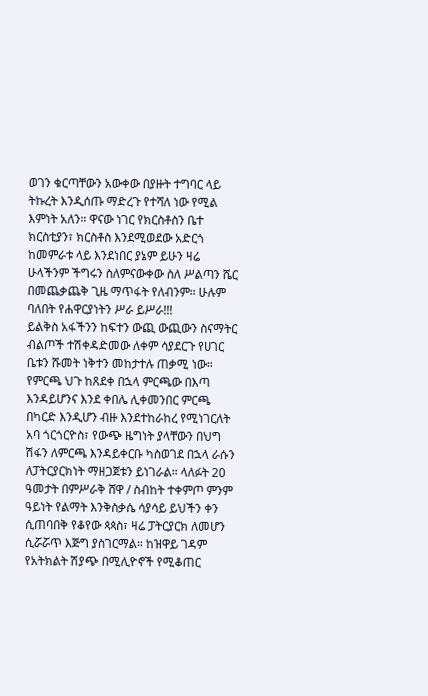ወገን ቁርጣቸውን አውቀው በያዙት ተግባር ላይ ትኩረት እንዲሰጡ ማድረጉ የተሻለ ነው የሚል እምነት አለን። ዋናው ነገር የክርስቶስን ቤተ ክርስቲያን፣ ክርስቶስ እንደሚወደው አድርጎ ከመምራቱ ላይ እንደነበር ያኔም ይሁን ዛሬ ሁላችንም ችግሩን ስለምናውቀው ስለ ሥልጣን ሼር በመጨቃጨቅ ጊዜ ማጥፋት የለብንም። ሁሉም ባለበት የሐዋርያነትን ሥራ ይሥራ!!!
ይልቅስ አፋችንን ከፍተን ውጪ ውጪውን ስናማትር ብልጦች ተሽቀዳድመው ለቀም ሳያደርጉ የሀገር ቤቱን ሹመት ነቅተን መከታተሉ ጠቃሚ ነው።
የምርጫ ህጉ ከጸደቀ በኋላ ምርጫው በእጣ እንዳይሆንና እንደ ቀበሌ ሊቀመንበር ምርጫ በካርድ እንዲሆን ብዙ እንደተከራከረ የሚነገርለት አባ ጎርጎርዮስ፣ የውጭ ዜግነት ያላቸውን በህግ ሽፋን ለምርጫ እንዳይቀርቡ ካስወገደ በኋላ ራሱን ለፓትርያርክነት ማዘጋጀቱን ይነገራል። ላለፉት 20 ዓመታት በምሥራቅ ሸዋ / ስብከት ተቀምጦ ምንም ዓይነት የልማት እንቅስቃሴ ሳያሳይ ይህችን ቀን ሲጠባበቅ የቆየው ጳጳስ፣ ዛሬ ፓትርያርክ ለመሆን ሲሯሯጥ እጅግ ያስገርማል። ከዝዋይ ገዳም የአትክልት ሽያጭ በሚሊዮኖች የሚቆጠር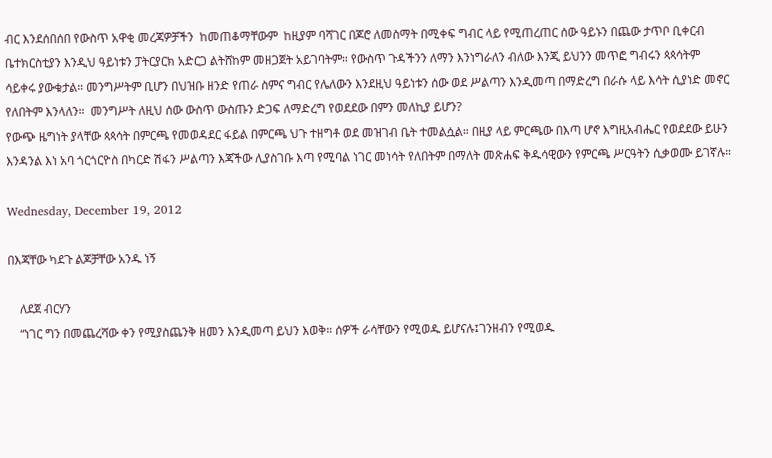ብር እንደሰበሰበ የውስጥ አዋቂ መረጃዎቻችን  ከመጠቆማቸውም  ከዚያም ባሻገር በጆሮ ለመስማት በሚቀፍ ግብር ላይ የሚጠረጠር ሰው ዓይኑን በጨው ታጥቦ ቢቀርብ ቤተክርስቲያን እንዲህ ዓይነቱን ፓትርያርክ አድርጋ ልትሸከም መዘጋጀት አይገባትም። የውስጥ ጉዳችንን ለማን እንነግራለን ብለው እንጂ ይህንን መጥፎ ግብሩን ጳጳሳትም ሳይቀሩ ያውቁታል። መንግሥትም ቢሆን በህዝቡ ዘንድ የጠራ ስምና ግብር የሌለውን እንደዚህ ዓይነቱን ሰው ወደ ሥልጣን እንዲመጣ በማድረግ በራሱ ላይ እሳት ሲያነድ መኖር የለበትም እንላለን።  መንግሥት ለዚህ ሰው ውስጥ ውስጡን ድጋፍ ለማድረግ የወደደው በምን መለኪያ ይሆን?
የውጭ ዜግነት ያላቸው ጳጳሳት በምርጫ የመወዳደር ፋይል በምርጫ ህጉ ተዘግቶ ወደ መዝገብ ቤት ተመልሷል። በዚያ ላይ ምርጫው በእጣ ሆኖ እግዚአብሔር የወደደው ይሁን እንዳንል እነ አባ ጎርጎርዮስ በካርድ ሽፋን ሥልጣን እጃችው ሊያስገቡ እጣ የሚባል ነገር መነሳት የለበትም በማለት መጽሐፍ ቅዱሳዊውን የምርጫ ሥርዓትን ሲቃወሙ ይገኛሉ።

Wednesday, December 19, 2012

በእጃቸው ካደጉ ልጆቻቸው አንዱ ነኝ

    ለደጀ ብርሃን
    “ነገር ግን በመጨረሻው ቀን የሚያስጨንቅ ዘመን እንዲመጣ ይህን እወቅ። ሰዎች ራሳቸውን የሚወዱ ይሆናሉ፤ገንዘብን የሚወዱ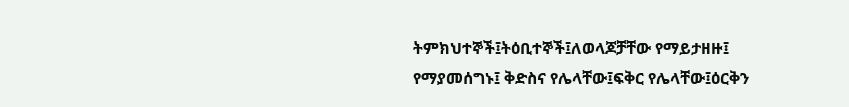ትምክህተኞች፤ትዕቢተኞች፤ለወላጆቻቸው የማይታዘዙ፤ የማያመሰግኑ፤ ቅድስና የሌላቸው፤ፍቅር የሌላቸው፤ዕርቅን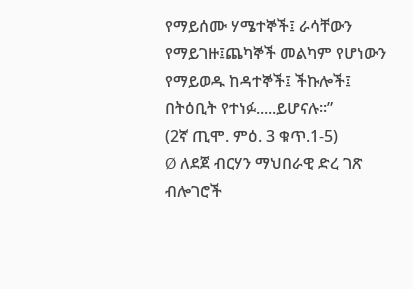የማይሰሙ ሃሜተኞች፤ ራሳቸውን የማይገዙ፤ጨካኞች መልካም የሆነውን የማይወዱ ከዳተኞች፤ ችኩሎች፤ በትዕቢት የተነፉ.....ይሆናሉ።”
(2ኛ ጢሞ. ምዕ. 3 ቁጥ.1-5)
Ø ለደጀ ብርሃን ማህበራዊ ድረ ገጽ ብሎገሮች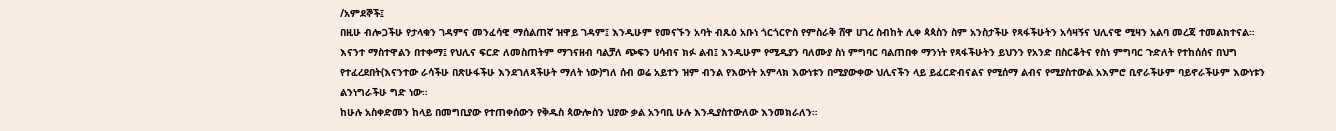/አምደኞች፤
በዚሁ ብሎጋችሁ የታላቁን ገዳምና መንፈሳዊ ማሰልጠኛ ዝዋይ ገዳም፤ እንዲሁም የመናኙን አባት ብጹዕ አቡነ ጎርጎርዮስ የምስራቅ ሸዋ ሀገረ ስብከት ሊቀ ጳጳስን ስም አንስታችሁ የጻፋችሁትን አሳዛኝና ህሊናዊ ሚዛን አልባ መረጃ ተመልክተናል።
እናንተ ማስተዋልን በተቀማ፤ የህሊና ፍርድ ለመስጠትም ማገናዘብ ባልቻለ ጭፍን ሀሳብና ክፉ ልብ፤ እንዲሁም የሚዲያን ባለሙያ ስነ ምግባር ባልጠበቀ ማንነት የጻፋችሁትን ይህንን የአንድ በስርቆትና የስነ ምግባር ጉድለት የተከሰሰና በህግ የተፈረደበት(እናንተው ራሳችሁ በጽሁፋችሁ እንደገለጻችሁት ማለት ነው)ግለ ሰብ ወሬ አይተን ዝም ብንል የእውነት አምላክ እውነቱን በሚያውቀው ህሊናችን ላይ ይፈርድብናልና የሚሰማ ልብና የሚያስተውል አእምሮ ቢኖራችሁም ባይኖራችሁም እውነቱን ልንነግራችሁ ግድ ነው።
ከሁሉ አስቀድመን ከላይ በመግቢያው የተጠቀሰውን የቅዱስ ጳውሎስን ህያው ቃል አንባቢ ሁሉ እንዲያስተውለው እንመክራለን።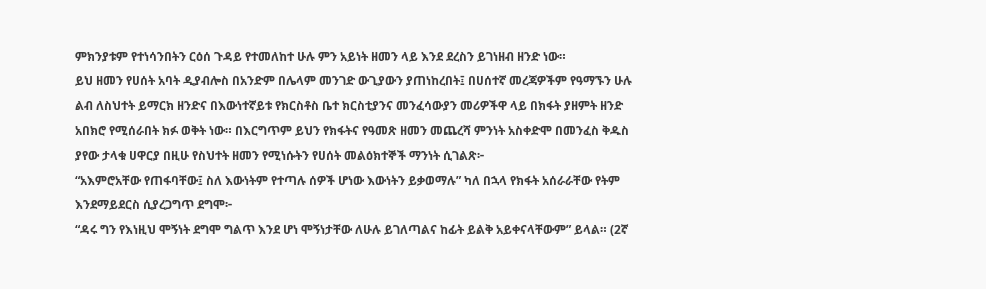ምክንያቱም የተነሳንበትን ርዕሰ ጉዳይ የተመለከተ ሁሉ ምን አይነት ዘመን ላይ እንደ ደረስን ይገነዘብ ዘንድ ነው።
ይህ ዘመን የሀሰት አባት ዲያብሎስ በአንድም በሌላም መንገድ ውጊያውን ያጠነከረበት፤ በሀሰተኛ መረጃዎችም የዓማኙን ሁሉ ልብ ለስህተት ይማርክ ዘንድና በእውነተኛይቱ የክርስቶስ ቤተ ክርስቲያንና መንፈሳውያን መሪዎችዋ ላይ በክፋት ያዘምት ዘንድ አበክሮ የሚሰራበት ክፉ ወቅት ነው። በእርግጥም ይህን የክፋትና የዓመጽ ዘመን መጨረሻ ምንነት አስቀድሞ በመንፈስ ቅዱስ ያየው ታላቁ ሀዋርያ በዚሁ የስህተት ዘመን የሚነሱትን የሀሰት መልዕክተኞች ማንነት ሲገልጽ፦
“አእምሮአቸው የጠፋባቸው፤ ስለ እውነትም የተጣሉ ሰዎች ሆነው እውነትን ይቃወማሉ” ካለ በኋላ የክፋት አሰራራቸው የትም እንደማይደርስ ሲያረጋግጥ ደግሞ፦
“ዳሩ ግን የእነዚህ ሞኝነት ደግሞ ግልጥ እንደ ሆነ ሞኝነታቸው ለሁሉ ይገለጣልና ከፊት ይልቅ አይቀናላቸውም” ይላል። (2ኛ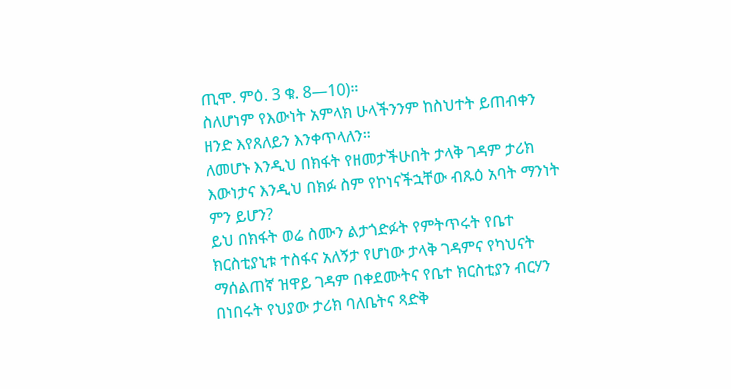ጢሞ. ምዕ. 3 ቁ. 8—10)።
ስለሆነም የእውነት አምላክ ሁላችንንም ከስህተት ይጠብቀን ዘንድ እየጸለይን እንቀጥላለን።
ለመሆኑ እንዲህ በክፋት የዘመታችሁበት ታላቅ ገዳም ታሪክ እውነታና እንዲህ በክፉ ስም የኮነናችኋቸው ብጹዕ አባት ማንነት ምን ይሆን?
ይህ በክፋት ወሬ ስሙን ልታጎድፉት የምትጥሩት የቤተ ክርስቲያኒቱ ተስፋና አለኝታ የሆነው ታላቅ ገዳምና የካህናት ማሰልጠኛ ዝዋይ ገዳም በቀደሙትና የቤተ ክርስቲያን ብርሃን በነበሩት የህያው ታሪክ ባለቤትና ጻድቅ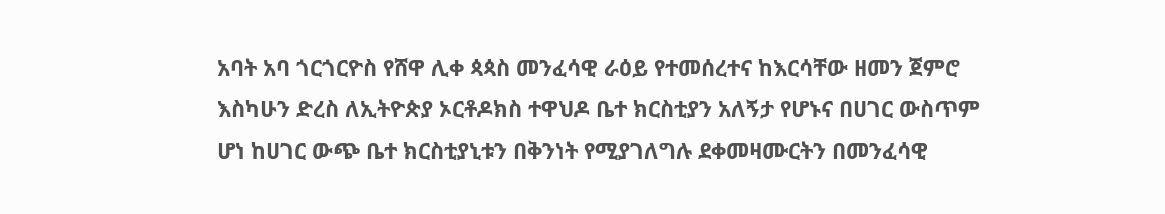አባት አባ ጎርጎርዮስ የሸዋ ሊቀ ጳጳስ መንፈሳዊ ራዕይ የተመሰረተና ከእርሳቸው ዘመን ጀምሮ እስካሁን ድረስ ለኢትዮጵያ ኦርቶዶክስ ተዋህዶ ቤተ ክርስቲያን አለኝታ የሆኑና በሀገር ውስጥም ሆነ ከሀገር ውጭ ቤተ ክርስቲያኒቱን በቅንነት የሚያገለግሉ ደቀመዛሙርትን በመንፈሳዊ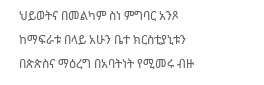ህይወትና በመልካም ስነ ምግባር አንጾ ከማፍራቱ በላይ አሁን ቤተ ክርስቲያኒቱን በጵጵስና ማዕረግ በአባትነት የሚመሩ ብዙ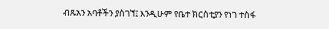ብጹአን አባቶችን ያስገኘ፤ እንዲሁም የቤተ ክርስቲያን የነገ ተስፋ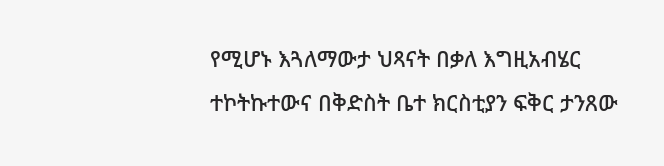የሚሆኑ እጓለማውታ ህጻናት በቃለ እግዚአብሄር ተኮትኩተውና በቅድስት ቤተ ክርስቲያን ፍቅር ታንጸው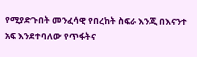የሚያድጉበት መንፈሳዊ የበረከት ስፍራ እንጂ በእናንተ አፍ እንደተባለው የጥፋትና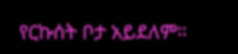የርኩሰት ቦታ አይደለም።